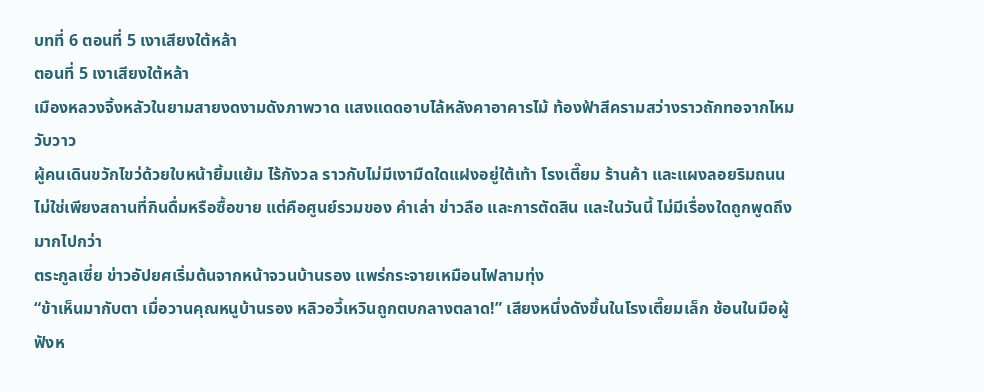บทที่ 6 ตอนที่ 5 เงาเสียงใต้หล้า
ตอนที่ 5 เงาเสียงใต้หล้า
เมืองหลวงจิ้งหลัวในยามสายงดงามดังภาพวาด แสงแดดอาบไล้หลังคาอาคารไม้ ท้องฟ้าสีครามสว่างราวถักทอจากไหมวับวาว
ผู้คนเดินขวักไขว่ด้วยใบหน้ายิ้มแย้ม ไร้กังวล ราวกับไม่มีเงามืดใดแฝงอยู่ใต้เท้า โรงเตี๊ยม ร้านค้า และแผงลอยริมถนน
ไม่ใช่เพียงสถานที่กินดื่มหรือซื้อขาย แต่คือศูนย์รวมของ คำเล่า ข่าวลือ และการตัดสิน และในวันนี้ ไม่มีเรื่องใดถูกพูดถึงมากไปกว่า
ตระกูลเซี่ย ข่าวอัปยศเริ่มต้นจากหน้าจวนบ้านรอง แพร่กระจายเหมือนไฟลามทุ่ง
“ข้าเห็นมากับตา เมื่อวานคุณหนูบ้านรอง หลิวอวี้เหวินถูกตบกลางตลาด!” เสียงหนึ่งดังขึ้นในโรงเตี๊ยมเล็ก ช้อนในมือผู้ฟังห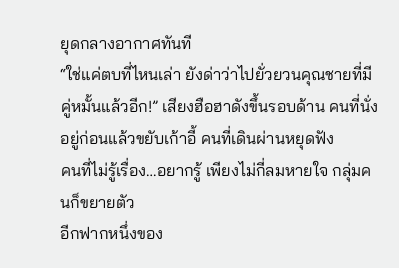ยุดกลางอากาศทันที
“ใช่แค่ตบที่ไหนเล่า ยังด่าว่าไปยั่วยวนคุณชายที่มีคู่หมั้นแล้วอีก!” เสียงฮือฮาดังขึ้นรอบด้าน คนที่นั่งอยู่ก่อนแล้วขยับเก้าอี้ คนที่เดินผ่านหยุดฟัง
คนที่ไม่รู้เรื่อง…อยากรู้ เพียงไม่กี่ลมหายใจ กลุ่มคนก็ขยายตัว
อีกฟากหนึ่งของ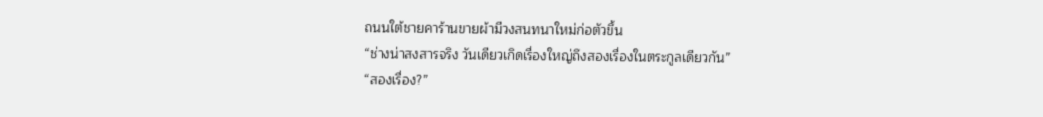ถนนใต้ชายคาร้านขายผ้ามีวงสนทนาใหม่ก่อตัวขึ้น
“ช่างน่าสงสารจริง วันเดียวเกิดเรื่องใหญ่ถึงสองเรื่องในตระกูลเดียวกัน”
“สองเรื่อง?”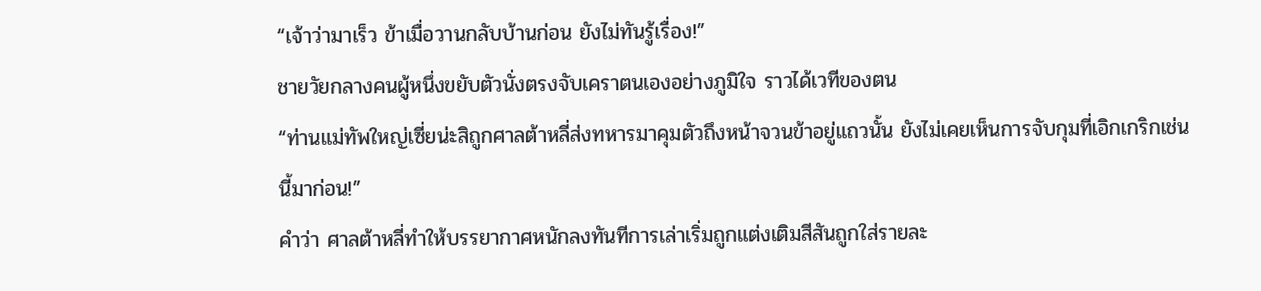“เจ้าว่ามาเร็ว ข้าเมื่อวานกลับบ้านก่อน ยังไม่ทันรู้เรื่อง!”
ชายวัยกลางคนผู้หนึ่งขยับตัวนั่งตรงจับเคราตนเองอย่างภูมิใจ ราวได้เวทีของตน
“ท่านแม่ทัพใหญ่เซี่ยน่ะสิถูกศาลต้าหลี่ส่งทหารมาคุมตัวถึงหน้าจวนข้าอยู่แถวนั้น ยังไม่เคยเห็นการจับกุมที่เอิกเกริกเช่นนี้มาก่อน!”
คำว่า ศาลต้าหลี่ทำให้บรรยากาศหนักลงทันทีการเล่าเริ่มถูกแต่งเติมสีสันถูกใส่รายละ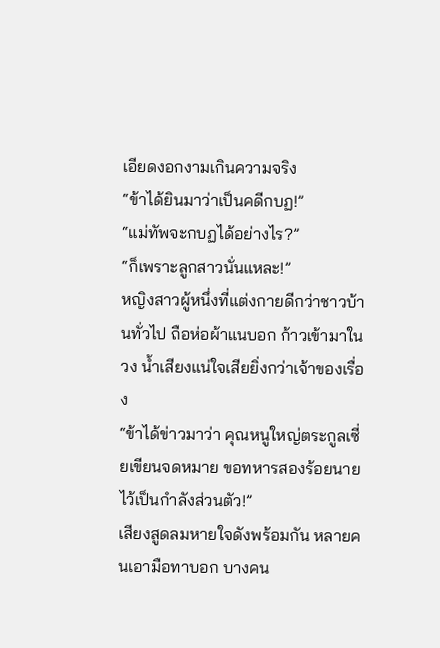เอียดงอกงามเกินความจริง
“ข้าได้ยินมาว่าเป็นคดีกบฏ!”
“แม่ทัพจะกบฏได้อย่างไร?”
“ก็เพราะลูกสาวนั่นแหละ!”
หญิงสาวผู้หนึ่งที่แต่งกายดีกว่าชาวบ้านทั่วไป ถือห่อผ้าแนบอก ก้าวเข้ามาในวง น้ำเสียงแน่ใจเสียยิ่งกว่าเจ้าของเรื่อง
“ข้าได้ข่าวมาว่า คุณหนูใหญ่ตระกูลเซี่ยเขียนจดหมาย ขอทหารสองร้อยนายไว้เป็นกำลังส่วนตัว!”
เสียงสูดลมหายใจดังพร้อมกัน หลายคนเอามือทาบอก บางคน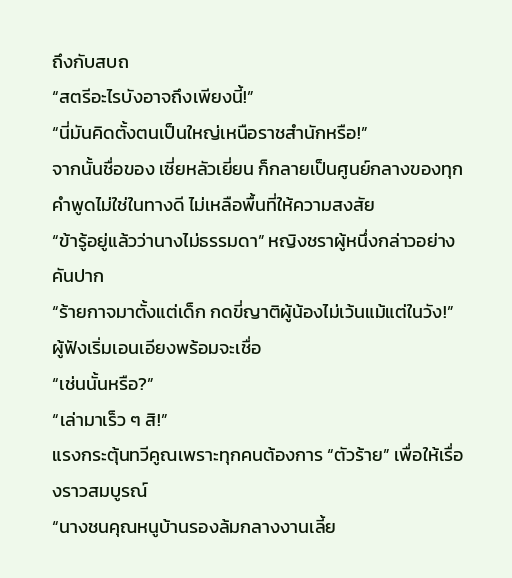ถึงกับสบถ
“สตรีอะไรบังอาจถึงเพียงนี้!”
“นี่มันคิดตั้งตนเป็นใหญ่เหนือราชสำนักหรือ!”
จากนั้นชื่อของ เซี่ยหลัวเยี่ยน ก็กลายเป็นศูนย์กลางของทุกคำพูดไม่ใช่ในทางดี ไม่เหลือพื้นที่ให้ความสงสัย
“ข้ารู้อยู่แล้วว่านางไม่ธรรมดา” หญิงชราผู้หนึ่งกล่าวอย่างคันปาก
“ร้ายกาจมาตั้งแต่เด็ก กดขี่ญาติผู้น้องไม่เว้นแม้แต่ในวัง!” ผู้ฟังเริ่มเอนเอียงพร้อมจะเชื่อ
“เช่นนั้นหรือ?”
“เล่ามาเร็ว ๆ สิ!”
แรงกระตุ้นทวีคูณเพราะทุกคนต้องการ “ตัวร้าย” เพื่อให้เรื่องราวสมบูรณ์
“นางชนคุณหนูบ้านรองล้มกลางงานเลี้ย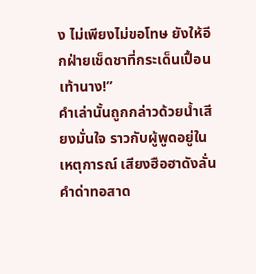ง ไม่เพียงไม่ขอโทษ ยังให้อีกฝ่ายเช็ดชาที่กระเด็นเปื้อนเท้านาง!”
คำเล่านั้นถูกกล่าวด้วยน้ำเสียงมั่นใจ ราวกับผู้พูดอยู่ในเหตุการณ์ เสียงฮือฮาดังลั่น คำด่าทอสาด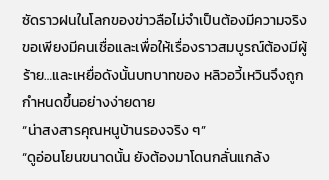ซัดราวฝนในโลกของข่าวลือไม่จำเป็นต้องมีความจริง
ขอเพียงมีคนเชื่อและเพื่อให้เรื่องราวสมบูรณ์ต้องมีผู้ร้าย…และเหยื่อดังนั้นบทบาทของ หลิวอวี้เหวินจึงถูกกำหนดขึ้นอย่างง่ายดาย
“น่าสงสารคุณหนูบ้านรองจริง ๆ”
“ดูอ่อนโยนขนาดนั้น ยังต้องมาโดนกลั่นแกล้ง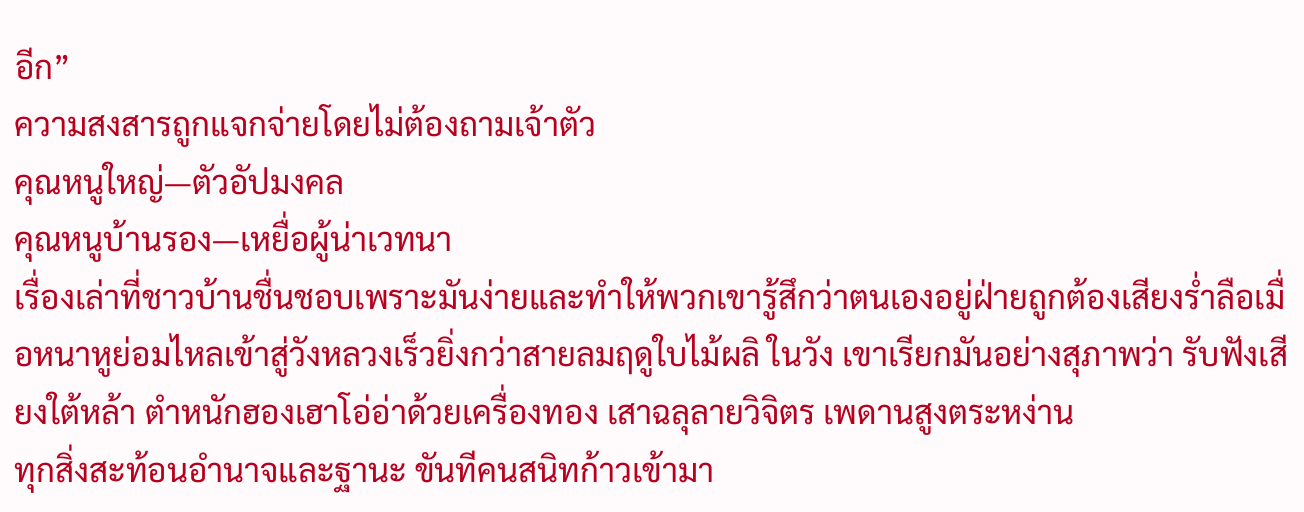อีก”
ความสงสารถูกแจกจ่ายโดยไม่ต้องถามเจ้าตัว
คุณหนูใหญ่—ตัวอัปมงคล
คุณหนูบ้านรอง—เหยื่อผู้น่าเวทนา
เรื่องเล่าที่ชาวบ้านชื่นชอบเพราะมันง่ายและทำให้พวกเขารู้สึกว่าตนเองอยู่ฝ่ายถูกต้องเสียงร่ำลือเมื่อหนาหูย่อมไหลเข้าสู่วังหลวงเร็วยิ่งกว่าสายลมฤดูใบไม้ผลิ ในวัง เขาเรียกมันอย่างสุภาพว่า รับฟังเสียงใต้หล้า ตำหนักฮองเฮาโอ่อ่าด้วยเครื่องทอง เสาฉลุลายวิจิตร เพดานสูงตระหง่าน
ทุกสิ่งสะท้อนอำนาจและฐานะ ขันทีคนสนิทก้าวเข้ามา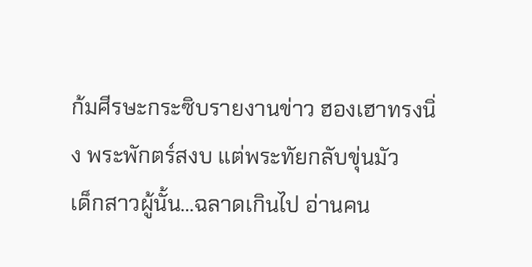ก้มศีรษะกระซิบรายงานข่าว ฮองเฮาทรงนิ่ง พระพักตร์สงบ แต่พระทัยกลับขุ่นมัว
เด็กสาวผู้นั้น…ฉลาดเกินไป อ่านคน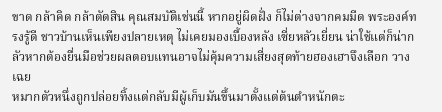ขาด กล้าคิด กล้าตัดสิน คุณสมบัติเช่นนี้ หากอยู่ผิดฝั่ง ก็ไม่ต่างจากคมมีด พระองค์ทรงรู้ดี ชาวบ้านเห็นเพียงปลายเหตุ ไม่เคยมองเบื้องหลัง เซี่ยหลัวเยี่ยน น่าใช้แต่ก็น่ากลัวหากต้องยื่นมือช่วยผลตอบแทนอาจไม่คุ้มความเสี่ยงสุดท้ายฮองเฮาจึงเลือก วางเฉย
หมากตัวหนึ่งถูกปล่อยทิ้งแต่กลับมีผู้เก็บมันขึ้นมาตั้งแต่ต้นตำหนักตะ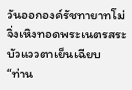วันออกองค์รัชทายาทโม่จิ่งเหิงทอดพระเนตรสระบัวแววตาเย็นเฉียบ
“ท่าน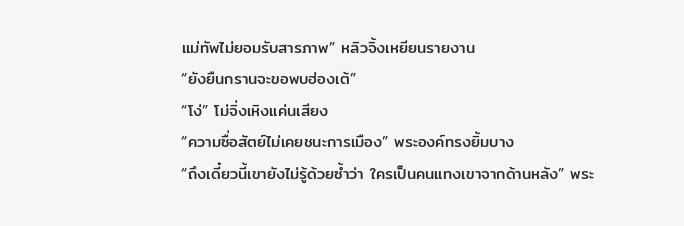แม่ทัพไม่ยอมรับสารภาพ” หลิวจิ้งเหยียนรายงาน
“ยังยืนกรานจะขอพบฮ่องเต้”
“โง่” โม่จิ่งเหิงแค่นเสียง
“ความซื่อสัตย์ไม่เคยชนะการเมือง” พระองค์ทรงยิ้มบาง
“ถึงเดี๋ยวนี้เขายังไม่รู้ด้วยซ้ำว่า ใครเป็นคนแทงเขาจากด้านหลัง” พระ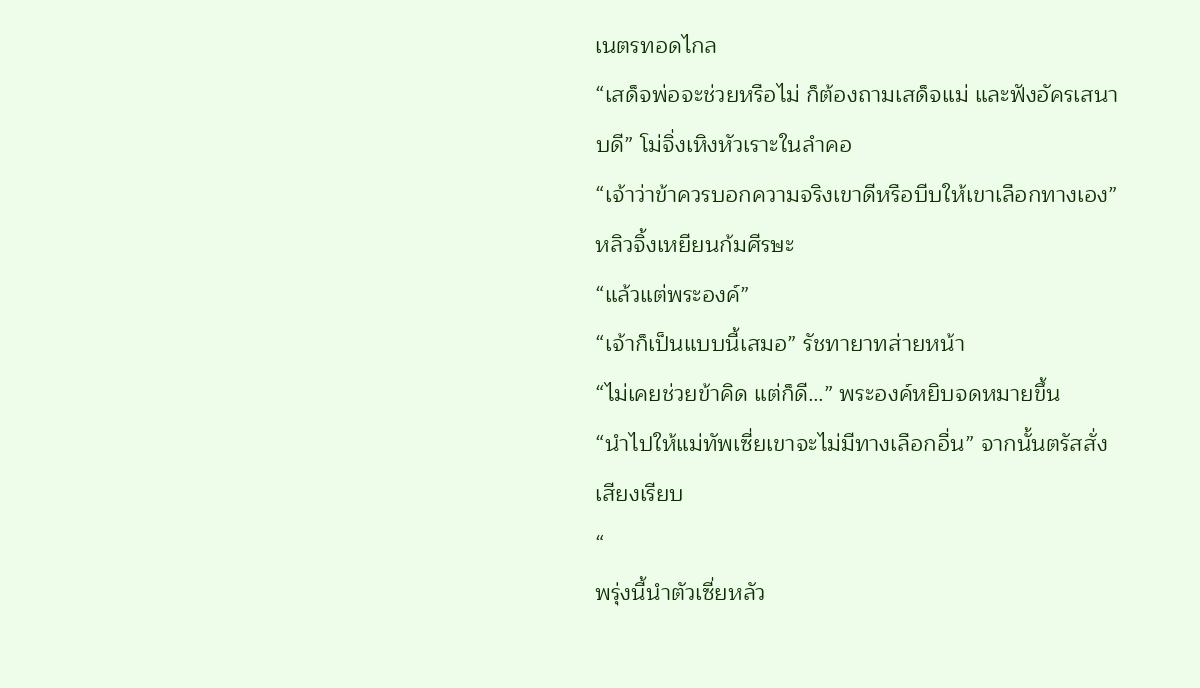เนตรทอดไกล
“เสด็จพ่อจะช่วยหรือไม่ ก็ต้องถามเสด็จแม่ และฟังอัครเสนาบดี” โม่จิ่งเหิงหัวเราะในลำคอ
“เจ้าว่าข้าควรบอกความจริงเขาดีหรือบีบให้เขาเลือกทางเอง” หลิวจิ้งเหยียนก้มศีรษะ
“แล้วแต่พระองค์”
“เจ้าก็เป็นแบบนี้เสมอ” รัชทายาทส่ายหน้า
“ไม่เคยช่วยข้าคิด แต่ก็ดี…” พระองค์หยิบจดหมายขึ้น
“นำไปให้แม่ทัพเซี่ยเขาจะไม่มีทางเลือกอื่น” จากนั้นตรัสสั่งเสียงเรียบ
“
พรุ่งนี้นำตัวเซี่ยหลัว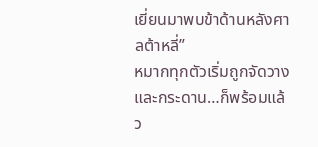เยี่ยนมาพบข้าด้านหลังศาลต้าหลี่”
หมากทุกตัวเริ่มถูกจัดวางและกระดาน…ก็พร้อมแล้ว